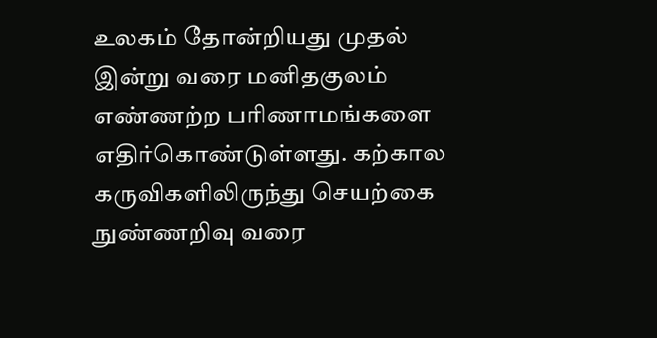உலகம் தோன்றியது முதல் இன்று வரை மனிதகுலம் எண்ணற்ற பரிணாமங்களை எதிர்கொண்டுள்ளது. கற்கால கருவிகளிலிருந்து செயற்கை நுண்ணறிவு வரை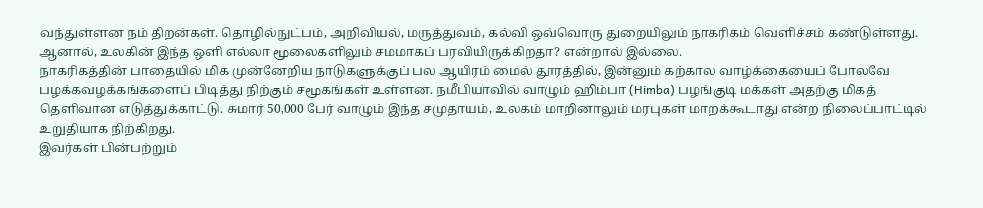வந்துள்ளன நம் திறன்கள். தொழில்நுட்பம், அறிவியல், மருத்துவம், கல்வி ஒவ்வொரு துறையிலும் நாகரிகம் வெளிச்சம் கண்டுள்ளது. ஆனால், உலகின் இந்த ஒளி எல்லா மூலைகளிலும் சமமாகப் பரவியிருக்கிறதா? என்றால் இல்லை.
நாகரிகத்தின் பாதையில் மிக முன்னேறிய நாடுகளுக்குப் பல ஆயிரம் மைல் தூரத்தில், இன்னும் கற்கால வாழ்க்கையைப் போலவே பழக்கவழக்கங்களைப் பிடித்து நிற்கும் சமூகங்கள் உள்ளன. நமீபியாவில் வாழும் ஹிம்பா (Himba) பழங்குடி மக்கள் அதற்கு மிகத் தெளிவான எடுத்துக்காட்டு. சுமார் 50,000 பேர் வாழும் இந்த சமுதாயம், உலகம் மாறினாலும் மரபுகள் மாறக்கூடாது என்ற நிலைப்பாட்டில் உறுதியாக நிற்கிறது.
இவர்கள் பின்பற்றும்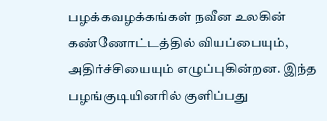பழக்கவழக்கங்கள் நவீன உலகின் கண்ணோட்டத்தில் வியப்பையும், அதிர்ச்சியையும் எழுப்புகின்றன. இந்த பழங்குடியினரில் குளிப்பது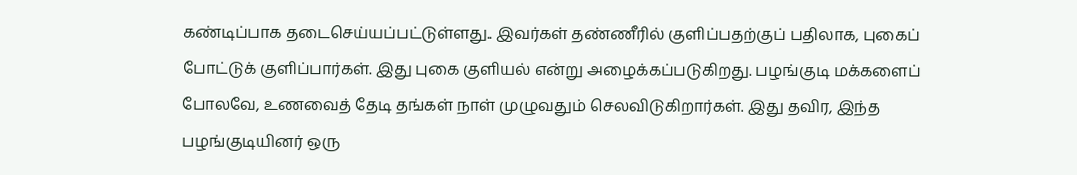கண்டிப்பாக தடைசெய்யப்பட்டுள்ளது.. இவர்கள் தண்ணீரில் குளிப்பதற்குப் பதிலாக, புகைப் போட்டுக் குளிப்பார்கள். இது புகை குளியல் என்று அழைக்கப்படுகிறது. பழங்குடி மக்களைப் போலவே, உணவைத் தேடி தங்கள் நாள் முழுவதும் செலவிடுகிறார்கள். இது தவிர, இந்த பழங்குடியினர் ஒரு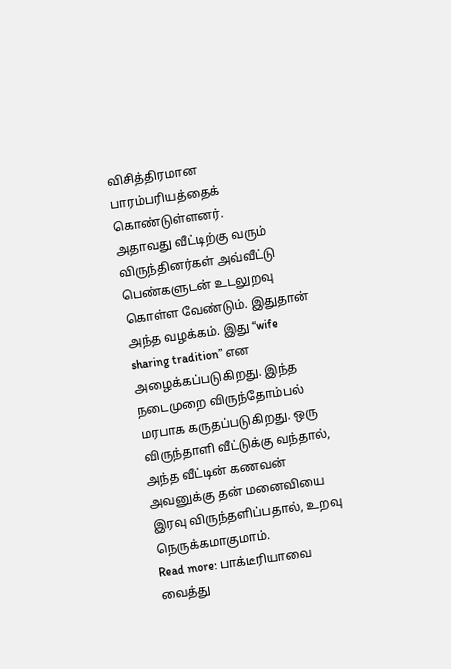விசித்திரமான பாரம்பரியத்தைக் கொண்டுள்ளனர்.
அதாவது வீட்டிற்கு வரும் விருந்தினர்கள் அவ்வீட்டு பெண்களுடன் உடலுறவு கொள்ள வேண்டும். இதுதான் அந்த வழக்கம். இது “wife sharing tradition” என அழைக்கப்படுகிறது. இந்த நடைமுறை விருந்தோம்பல் மரபாக கருதப்படுகிறது. ஒரு விருந்தாளி வீட்டுக்கு வந்தால், அந்த வீட்டின் கணவன் அவனுக்கு தன் மனைவியை இரவு விருந்தளிப்பதால், உறவு நெருக்கமாகுமாம்.
Read more: பாக்டீரியாவை வைத்து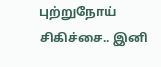புற்றுநோய் சிகிச்சை.. இனி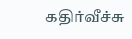கதிர்வீச்சு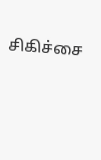சிகிச்சை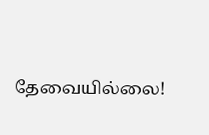தேவையில்லை!